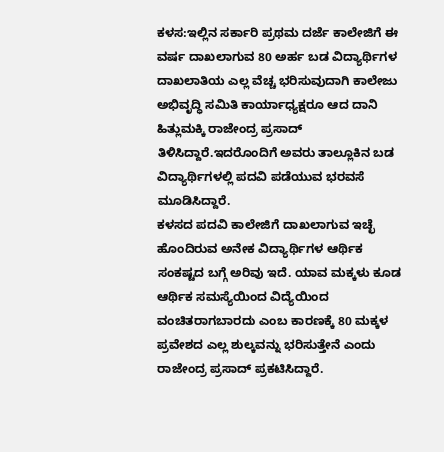ಕಳಸ:ಇಲ್ಲಿನ ಸರ್ಕಾರಿ ಪ್ರಥಮ ದರ್ಜೆ ಕಾಲೇಜಿಗೆ ಈ ವರ್ಷ ದಾಖಲಾಗುವ 80 ಅರ್ಹ ಬಡ ವಿದ್ಯಾರ್ಥಿಗಳ ದಾಖಲಾತಿಯ ಎಲ್ಲ ವೆಚ್ಚ ಭರಿಸುವುದಾಗಿ ಕಾಲೇಜು ಅಭಿವೃದ್ಧಿ ಸಮಿತಿ ಕಾರ್ಯಾಧ್ಯಕ್ಷರೂ ಆದ ದಾನಿ ಹಿತ್ಲುಮಕ್ಕಿ ರಾಜೇಂದ್ರ ಪ್ರಸಾದ್ ತಿಳಿಸಿದ್ದಾರೆ.ಇದರೊಂದಿಗೆ ಅವರು ತಾಲ್ಲೂಕಿನ ಬಡ ವಿದ್ಯಾರ್ಥಿಗಳಲ್ಲಿ ಪದವಿ ಪಡೆಯುವ ಭರವಸೆ ಮೂಡಿಸಿದ್ದಾರೆ.
ಕಳಸದ ಪದವಿ ಕಾಲೇಜಿಗೆ ದಾಖಲಾಗುವ ಇಚ್ಛೆ ಹೊಂದಿರುವ ಅನೇಕ ವಿದ್ಯಾರ್ಥಿಗಳ ಆರ್ಥಿಕ ಸಂಕಷ್ಟದ ಬಗ್ಗೆ ಅರಿವು ಇದೆ. ಯಾವ ಮಕ್ಕಳು ಕೂಡ ಆರ್ಥಿಕ ಸಮಸ್ಯೆಯಿಂದ ವಿದ್ಯೆಯಿಂದ ವಂಚಿತರಾಗಬಾರದು ಎಂಬ ಕಾರಣಕ್ಕೆ 80 ಮಕ್ಕಳ ಪ್ರವೇಶದ ಎಲ್ಲ ಶುಲ್ಕವನ್ನು ಭರಿಸುತ್ತೇನೆ ಎಂದು ರಾಜೇಂದ್ರ ಪ್ರಸಾದ್ ಪ್ರಕಟಿಸಿದ್ದಾರೆ.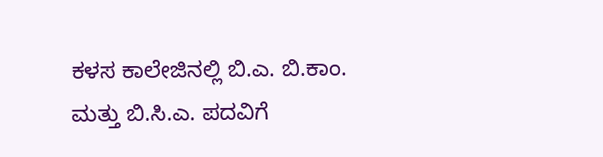ಕಳಸ ಕಾಲೇಜಿನಲ್ಲಿ ಬಿ.ಎ. ಬಿ.ಕಾಂ. ಮತ್ತು ಬಿ.ಸಿ.ಎ. ಪದವಿಗೆ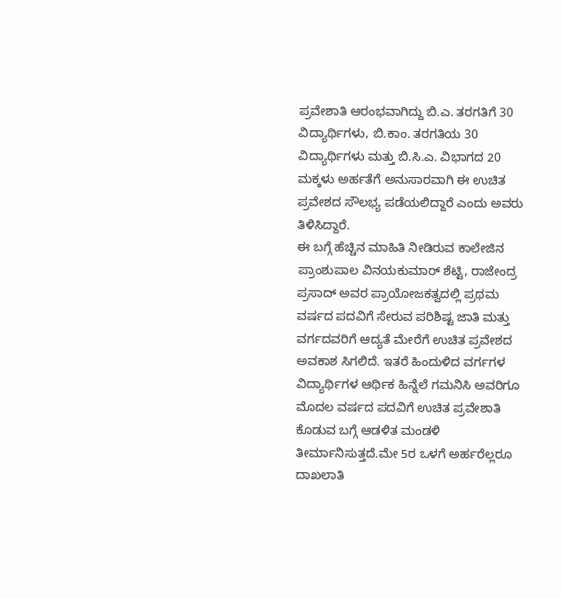ಪ್ರವೇಶಾತಿ ಆರಂಭವಾಗಿದ್ದು ಬಿ.ಎ. ತರಗತಿಗೆ 30 ವಿದ್ಯಾರ್ಥಿಗಳು, ಬಿ.ಕಾಂ. ತರಗತಿಯ 30 ವಿದ್ಯಾರ್ಥಿಗಳು ಮತ್ತು ಬಿ.ಸಿ.ಎ. ವಿಭಾಗದ 20 ಮಕ್ಕಳು ಅರ್ಹತೆಗೆ ಅನುಸಾರವಾಗಿ ಈ ಉಚಿತ ಪ್ರವೇಶದ ಸೌಲಭ್ಯ ಪಡೆಯಲಿದ್ದಾರೆ ಎಂದು ಅವರು ತಿಳಿಸಿದ್ದಾರೆ.
ಈ ಬಗ್ಗೆ ಹೆಚ್ಚಿನ ಮಾಹಿತಿ ನೀಡಿರುವ ಕಾಲೇಜಿನ ಪ್ರಾಂಶುಪಾಲ ವಿನಯಕುಮಾರ್ ಶೆಟ್ಟಿ, ರಾಜೇಂದ್ರ ಪ್ರಸಾದ್ ಅವರ ಪ್ರಾಯೋಜಕತ್ವದಲ್ಲಿ ಪ್ರಥಮ ವರ್ಷದ ಪದವಿಗೆ ಸೇರುವ ಪರಿಶಿಷ್ಟ ಜಾತಿ ಮತ್ತು ವರ್ಗದವರಿಗೆ ಆದ್ಯತೆ ಮೇರೆಗೆ ಉಚಿತ ಪ್ರವೇಶದ ಅವಕಾಶ ಸಿಗಲಿದೆ. ಇತರೆ ಹಿಂದುಳಿದ ವರ್ಗಗಳ ವಿದ್ಯಾರ್ಥಿಗಳ ಆರ್ಥಿಕ ಹಿನ್ನೆಲೆ ಗಮನಿಸಿ ಅವರಿಗೂ ಮೊದಲ ವರ್ಷದ ಪದವಿಗೆ ಉಚಿತ ಪ್ರವೇಶಾತಿ ಕೊಡುವ ಬಗ್ಗೆ ಆಡಳಿತ ಮಂಡಳಿ ತೀರ್ಮಾನಿಸುತ್ತದೆ.ಮೇ 5ರ ಒಳಗೆ ಅರ್ಹರೆಲ್ಲರೂ ದಾಖಲಾತಿ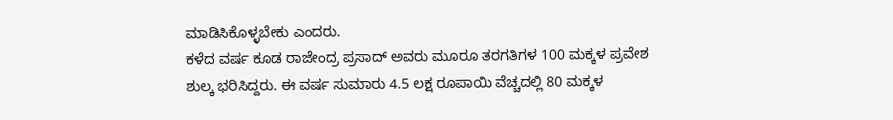ಮಾಡಿಸಿಕೊಳ್ಳಬೇಕು ಎಂದರು.
ಕಳೆದ ವರ್ಷ ಕೂಡ ರಾಜೇಂದ್ರ ಪ್ರಸಾದ್ ಅವರು ಮೂರೂ ತರಗತಿಗಳ 100 ಮಕ್ಕಳ ಪ್ರವೇಶ ಶುಲ್ಕ ಭರಿಸಿದ್ದರು. ಈ ವರ್ಷ ಸುಮಾರು 4.5 ಲಕ್ಷ ರೂಪಾಯಿ ವೆಚ್ಚದಲ್ಲಿ 80 ಮಕ್ಕಳ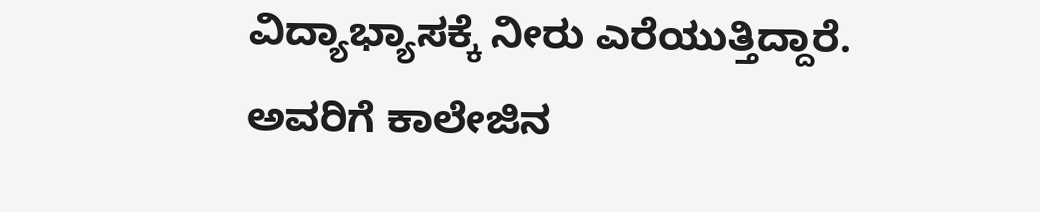ವಿದ್ಯಾಭ್ಯಾಸಕ್ಕೆ ನೀರು ಎರೆಯುತ್ತಿದ್ದಾರೆ. ಅವರಿಗೆ ಕಾಲೇಜಿನ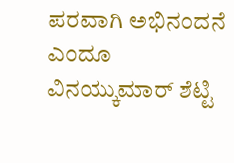ಪರವಾಗಿ ಅಭಿನಂದನೆ ಎಂದೂ ವಿನಯ್ಕುಮಾರ್ ಶೆಟ್ಟಿ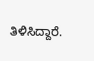ತಿಳಿಸಿದ್ದಾರೆ.